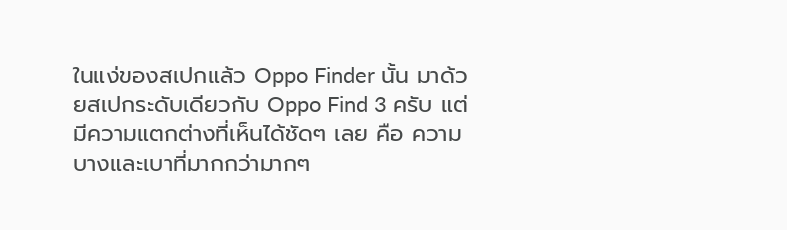ในแง่ของสเปกแล้ว Oppo Finder นั้น มาด้วยสเปกระดับเดียวกับ Oppo Find 3 ครับ แต่มีความแตกต่างที่เห็นได้ชัดๆ เลย คือ ความบางและเบาที่มากกว่ามากๆ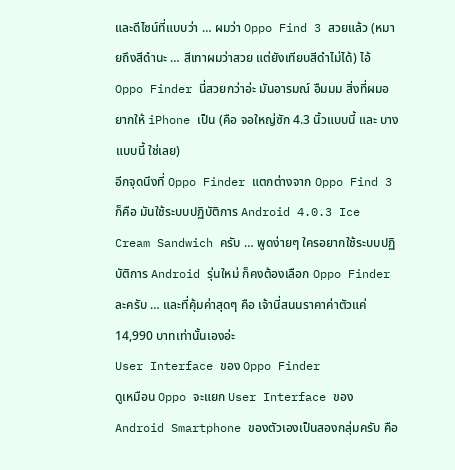และดีไซน์ที่แบบว่า … ผมว่า Oppo Find 3 สวยแล้ว (หมายถึงสีดำนะ … สีเทาผมว่าสวย แต่ยังเทียบสีดำไม่ได้) ไอ้ Oppo Finder นี่สวยกว่าอ่ะ มันอารมณ์ อืมมม สิ่งที่ผมอยากให้ iPhone เป็น (คือ จอใหญ่ซัก 4.3 นิ้วแบบนี้ และ บางแบบนี้ ใช่เลย)
อีกจุดนึงที่ Oppo Finder แตกต่างจาก Oppo Find 3 ก็คือ มันใช้ระบบปฏิบัติการ Android 4.0.3 Ice Cream Sandwich ครับ … พูดง่ายๆ ใครอยากใช้ระบบปฏิบัติการ Android รุ่นใหม่ ก็คงต้องเลือก Oppo Finder ละครับ … และที่คุ้มค่าสุดๆ คือ เจ้านี่สนนราคาค่าตัวแค่ 14,990 บาทเท่านั้นเองอ่ะ
User Interface ของ Oppo Finder
ดูเหมือน Oppo จะแยก User Interface ของ Android Smartphone ของตัวเองเป็นสองกลุ่มครับ คือ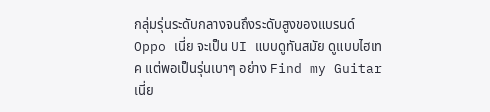กลุ่มรุ่นระดับกลางจนถึงระดับสูงของแบรนด์ Oppo เนี่ย จะเป็น UI แบบดูทันสมัย ดูแบบไฮเทค แต่พอเป็นรุ่นเบาๆ อย่าง Find my Guitar เนี่ย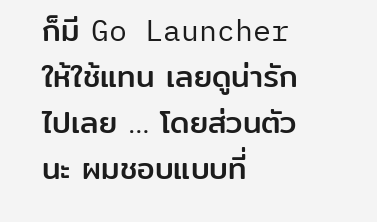ก็มี Go Launcher ให้ใช้แทน เลยดูน่ารักไปเลย … โดยส่วนตัวนะ ผมชอบแบบที่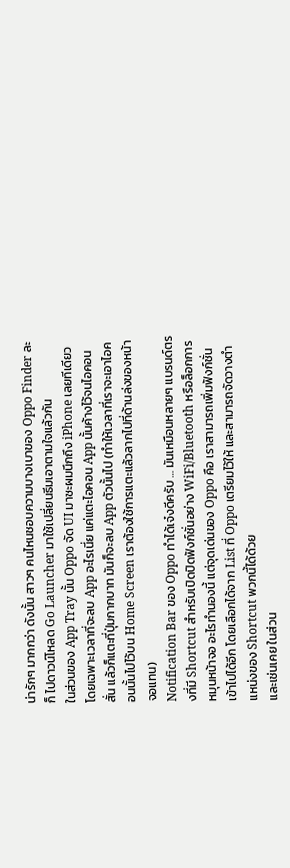น่ารักๆ มากกว่า ดังนั้น สาวๆ คนไหนชอบความบางเบาของ Oppo Finder ละก็ ไปดาวน์โหลด Go Launcher มาใช้เปลี่ยนธีมเอาตามใจแล้วกัน
ในส่วนของ App Tray นั้น Oppo จัด UI มาซะผมนึกถึง iPhone เลยทีเดียว โดยเฉพาะเวลาที่จะลบ App อะไรเนี่ย แค่แตะไอคอน App นั้นค้างไว้จนไอคอนสั่น แล้วก็แตะที่ปุ่มกากบาท มันก็จะลบ App ตัวนั้นไป (ทำให้เวลาที่เราจะเอาไอคอนนั้นไปไว้บน Home Screen เราต้องใช้การแตะแล้วลากไปที่ด้านล่งของหน้าจอแทน)
Notification Bar ของ Oppo ทำได้เจ๋งดีครับ … มันเหมือนหลายๆ แบรนด์ตรงที่มี Shortcut สำหรับเปิดปิดฟังก์ชั่นอย่าง WiFi/Bluetooth หรือล็อกการหมุนหน้าจอ อะไรทำนองนี้ แต่จุดเด่นของ Oppo คือ เราสามารถเพิ่มฟังก์ชั่นเข้าไปได้อีก โดยเลือกได้จาก List ที่ Oppo เตรียมไว้ให้ และสามารถจัดวางตำแหน่งของ Shortcut พวกนี้ได้ด้วย
และเช่นเคย ในส่วน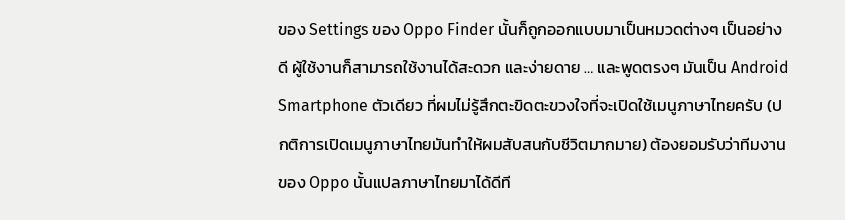ของ Settings ของ Oppo Finder นั้นก็ถูกออกแบบมาเป็นหมวดต่างๆ เป็นอย่างดี ผู้ใช้งานก็สามารถใช้งานได้สะดวก และง่ายดาย … และพูดตรงๆ มันเป็น Android Smartphone ตัวเดียว ที่ผมไม่รู้สึกตะขิดตะขวงใจที่จะเปิดใช้เมนูภาษาไทยครับ (ปกติการเปิดเมนูภาษาไทยมันทำให้ผมสับสนกับชีวิตมากมาย) ต้องยอมรับว่าทีมงานของ Oppo นั้นแปลภาษาไทยมาได้ดีที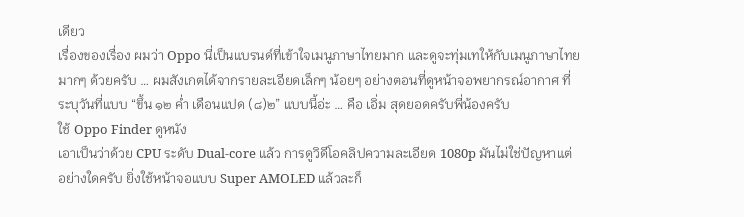เดียว
เรื่องของเรื่อง ผมว่า Oppo นี่เป็นแบรนด์ที่เข้าใจเมนูภาษาไทยมาก และดูจะทุ่มเทให้กับเมนูภาษาไทยมากๆ ด้วยครับ … ผมสังเกตได้จากรายละเอียดเล็กๆ น้อยๆ อย่างตอนที่ดูหน้าจอพยากรณ์อากาศ ที่ระบุวันที่แบบ “ขึ้น ๑๒ ค่ำ เดือนแปด (๘)๒” แบบนี้อ่ะ … คือ เอิ่ม สุดยอดครับพี่น้องครับ
ใช้ Oppo Finder ดูหนัง
เอาเป็นว่าด้วย CPU ระดับ Dual-core แล้ว การดูวิดีโอคลิปความละเอียด 1080p มันไม่ใช่ปัญหาแต่อย่างใดครับ ยิ่งใช้หน้าจอแบบ Super AMOLED แล้วละก็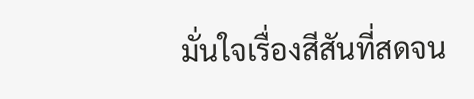มั่นใจเรื่องสีสันที่สดจน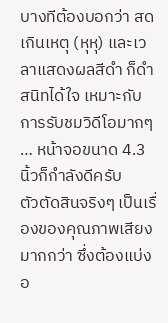บางทีต้องบอกว่า สดเกินเหตุ (หุหุ) และเวลาแสดงผลสีดำ ก็ดำสนิทได้ใจ เหมาะกับการรับชมวิดีโอมากๆ … หน้าจอขนาด 4.3 นิ้วก็กำลังดีครับ
ตัวตัดสินจริงๆ เป็นเรื่องของคุณภาพเสียงมากกว่า ซึ่งต้องแบ่งอ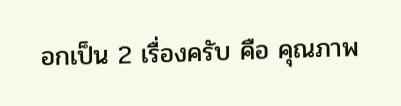อกเป็น 2 เรื่องครับ คือ คุณภาพ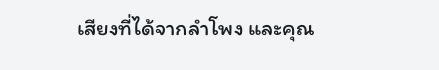เสียงที่ได้จากลำโพง และคุณ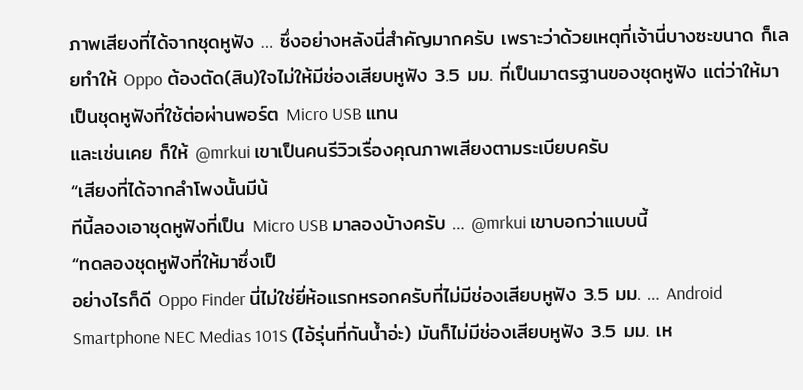ภาพเสียงที่ได้จากชุดหูฟัง … ซึ่งอย่างหลังนี่สำคัญมากครับ เพราะว่าด้วยเหตุที่เจ้านี่บางซะขนาด ก็เลยทำให้ Oppo ต้องตัด(สิน)ใจไม่ให้มีช่องเสียบหูฟัง 3.5 มม. ที่เป็นมาตรฐานของชุดหูฟัง แต่ว่าให้มาเป็นชุดหูฟังที่ใช้ต่อผ่านพอร์ต Micro USB แทน
และเช่นเคย ก็ให้ @mrkui เขาเป็นคนรีวิวเรื่องคุณภาพเสียงตามระเบียบครับ
“เสียงที่ได้จากลำโพงนั้นมีน้
ทีนี้ลองเอาชุดหูฟังที่เป็น Micro USB มาลองบ้างครับ … @mrkui เขาบอกว่าแบบนี้
“ทดลองชุดหูฟังที่ให้มาซึ่งเป็
อย่างไรก็ดี Oppo Finder นี่ไม่ใช่ยี่ห้อแรกหรอกครับที่ไม่มีช่องเสียบหูฟัง 3.5 มม. … Android Smartphone NEC Medias 101S (ไอ้รุ่นที่กันน้ำอ่ะ) มันก็ไม่มีช่องเสียบหูฟัง 3.5 มม. เห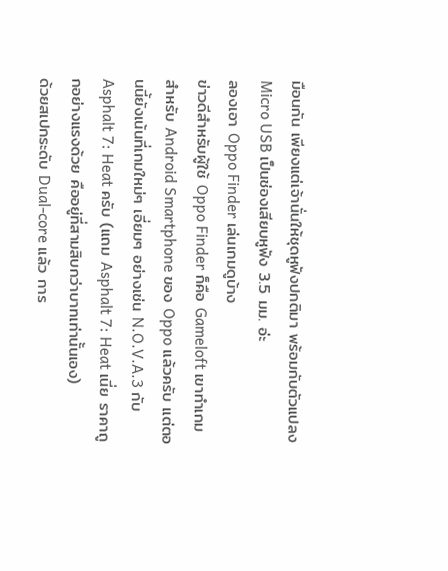มือนกัน เพียงแต่เจ้านั่นให้ชุดหูฟังปกติมา พร้อมกับตัวแปลง Micro USB เป็นช่องเสียบหูฟัง 3.5 มม. อ่ะ
ลองเอา Oppo Finder เล่นเกมดูบ้าง
ข่าวดีสำหรับผู้ใช้ Oppo Finder ก็คือ Gameloft เขาทำเกมสำหรับ Android Smartphone ของ Oppo แล้วครับ แต่ตอนนี้ยังเน้นที่เกมใหม่ๆ เอี่ยมๆ อย่างเช่น N.O.V.A.3 กับ Asphalt 7: Heat ครับ (แถม Asphalt 7: Heat เนี่ย ราคาถูกอย่างแรงด้วย คืออยู่ที่สามสิบกว่าบาทเท่านั้นเอง)
ด้วยสเปกระดับ Dual-core แล้ว การ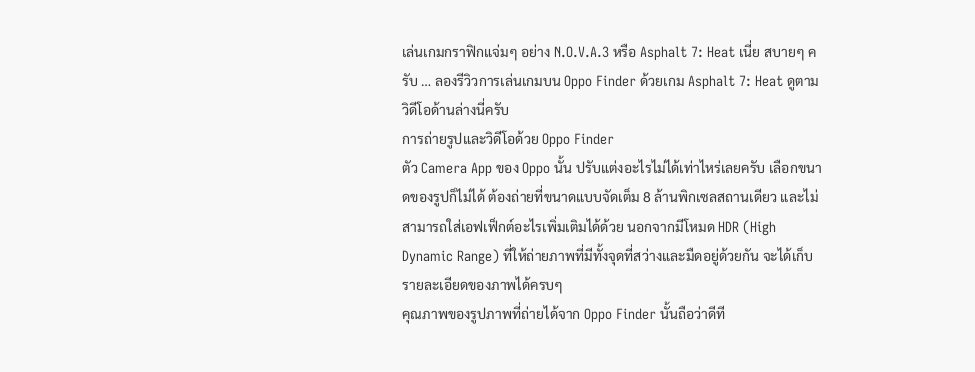เล่นเกมกราฟิกแจ่มๆ อย่าง N.O.V.A.3 หรือ Asphalt 7: Heat เนี่ย สบายๆ ครับ … ลองรีวิวการเล่นเกมบน Oppo Finder ด้วยเกม Asphalt 7: Heat ดูตามวิดีโอด้านล่างนี่ครับ
การถ่ายรูปและวิดีโอด้วย Oppo Finder
ตัว Camera App ของ Oppo นั้น ปรับแต่งอะไรไม่ได้เท่าไหร่เลยครับ เลือกขนาดของรูปก็ไม่ได้ ต้องถ่ายที่ขนาดแบบจัดเต็ม 8 ล้านพิกเซลสถานเดียว และไม่สามารถใส่เอฟเฟ็กต์อะไรเพิ่มเติมได้ด้วย นอกจากมีโหมด HDR (High Dynamic Range) ที่ให้ถ่ายภาพที่มีทั้งจุดที่สว่างและมืดอยู่ด้วยกัน จะได้เก็บรายละเอียดของภาพได้ครบๆ
คุณภาพของรูปภาพที่ถ่ายได้จาก Oppo Finder นั้นถือว่าดีที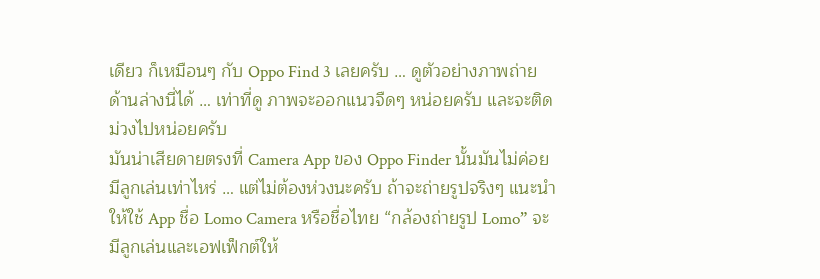เดียว ก็เหมือนๆ กับ Oppo Find 3 เลยครับ … ดูตัวอย่างภาพถ่ายด้านล่างนี่ได้ … เท่าที่ดู ภาพจะออกแนวจืดๆ หน่อยครับ และจะติดม่วงไปหน่อยครับ
มันน่าเสียดายตรงที่ Camera App ของ Oppo Finder นั้นมันไม่ค่อยมีลูกเล่นเท่าไหร่ … แต่ไม่ต้องห่วงนะครับ ถ้าจะถ่ายรูปจริงๆ แนะนำให้ใช้ App ชื่อ Lomo Camera หรือชื่อไทย “กล้องถ่ายรูป Lomo” จะมีลูกเล่นและเอฟเฟ็กต์ให้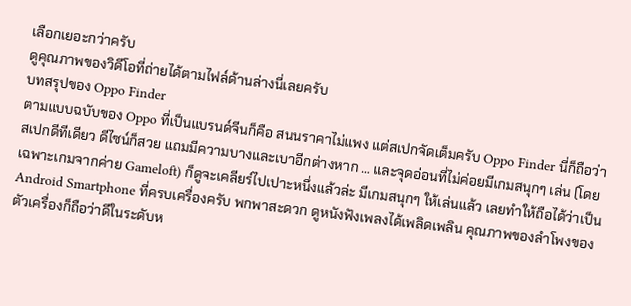เลือกเยอะกว่าครับ
ดูคุณภาพของวิดีโอที่ถ่ายได้ตามไฟล์ด้านล่างนี่เลยครับ
บทสรุปของ Oppo Finder
ตามแบบฉบับของ Oppo ที่เป็นแบรนด์จีนก็คือ สนนราคาไม่แพง แต่สเปกจัดเต็มครับ Oppo Finder นี่ก็ถือว่าสเปกดีทีเดียว ดีไซน์ก็สวย แถมมีความบางและเบาอีกต่างหาก … และจุดอ่อนที่ไม่ค่อยมีเกมสนุกๆ เล่น (โดยเฉพาะเกมจากค่าย Gameloft) ก็ดูจะเคลียร์ไปเปาะหนึ่งแล้วล่ะ มีเกมสนุกๆ ให้เล่นแล้ว เลยทำให้ถือได้ว่าเป็น Android Smartphone ที่ครบเครื่องครับ พกพาสะดวก ดูหนังฟังเพลงได้เพลิดเพลิน คุณภาพของลำโพงของตัวเครื่องก็ถือว่าดีในระดับห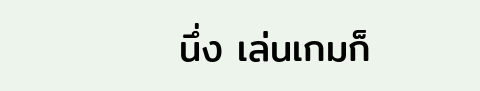นึ่ง เล่นเกมก็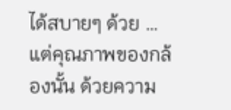ได้สบายๆ ด้วย … แต่คุณภาพของกล้องนั้น ด้วยความ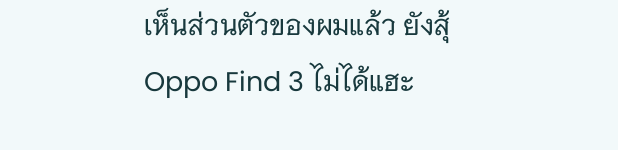เห็นส่วนตัวของผมแล้ว ยังสุ้ Oppo Find 3 ไม่ได้แฮะ